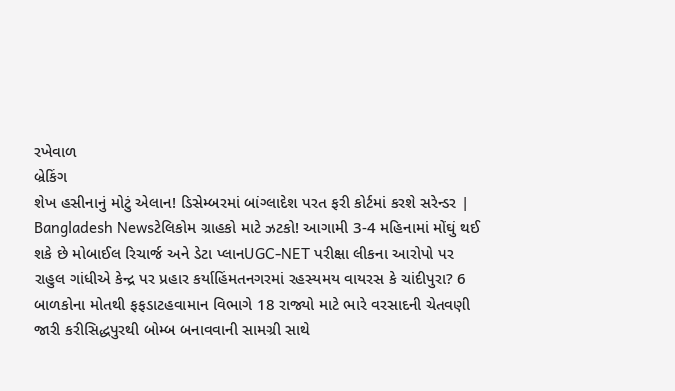રખેવાળ
બ્રેકિંગ
શેખ હસીનાનું મોટું એલાન! ડિસેમ્બરમાં બાંગ્લાદેશ પરત ફરી કોર્ટમાં કરશે સરેન્ડર | Bangladesh Newsટેલિકોમ ગ્રાહકો માટે ઝટકો! આગામી 3-4 મહિનામાં મોંઘું થઈ શકે છે મોબાઈલ રિચાર્જ અને ડેટા પ્લાનUGC-NET પરીક્ષા લીકના આરોપો પર રાહુલ ગાંધીએ કેન્દ્ર પર પ્રહાર કર્યાહિંમતનગરમાં રહસ્યમય વાયરસ કે ચાંદીપુરા? 6 બાળકોના મોતથી ફફડાટહવામાન વિભાગે 18 રાજ્યો માટે ભારે વરસાદની ચેતવણી જારી કરીસિદ્ધપુરથી બોમ્બ બનાવવાની સામગ્રી સાથે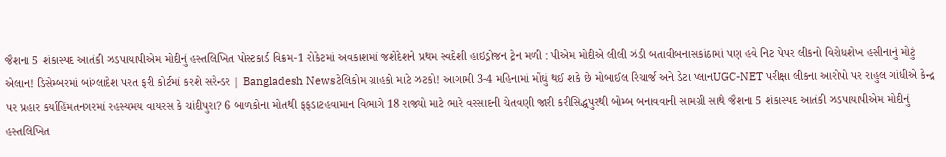જૈશના 5 શંકાસ્પદ આતંકી ઝડપાયાપીએમ મોદીનું હસ્તલિખિત પોસ્ટકાર્ડ વિક્રમ-1 રોકેટમાં અવકાશમાં જશેદેશને પ્રથમ સ્વદેશી હાઇડ્રોજન ટ્રેન મળી : પીએમ મોદીએ લીલી ઝંડી બતાવીબનાસકાંઠામાં પણ હવે નિટ પેપર લીકનો વિરોધશેખ હસીનાનું મોટું એલાન! ડિસેમ્બરમાં બાંગ્લાદેશ પરત ફરી કોર્ટમાં કરશે સરેન્ડર | Bangladesh Newsટેલિકોમ ગ્રાહકો માટે ઝટકો! આગામી 3-4 મહિનામાં મોંઘું થઈ શકે છે મોબાઈલ રિચાર્જ અને ડેટા પ્લાનUGC-NET પરીક્ષા લીકના આરોપો પર રાહુલ ગાંધીએ કેન્દ્ર પર પ્રહાર કર્યાહિંમતનગરમાં રહસ્યમય વાયરસ કે ચાંદીપુરા? 6 બાળકોના મોતથી ફફડાટહવામાન વિભાગે 18 રાજ્યો માટે ભારે વરસાદની ચેતવણી જારી કરીસિદ્ધપુરથી બોમ્બ બનાવવાની સામગ્રી સાથે જૈશના 5 શંકાસ્પદ આતંકી ઝડપાયાપીએમ મોદીનું હસ્તલિખિત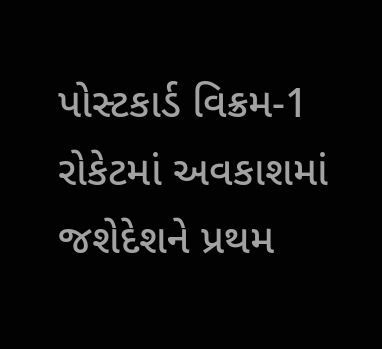પોસ્ટકાર્ડ વિક્રમ-1 રોકેટમાં અવકાશમાં જશેદેશને પ્રથમ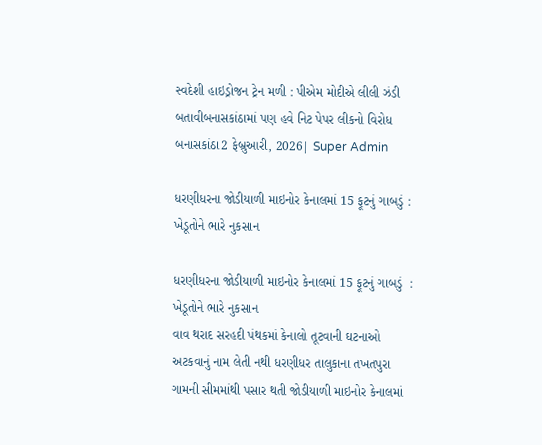સ્વદેશી હાઇડ્રોજન ટ્રેન મળી : પીએમ મોદીએ લીલી ઝંડી બતાવીબનાસકાંઠામાં પણ હવે નિટ પેપર લીકનો વિરોધ
બનાસકાંઠા2 ફેબ્રુઆરી, 2026| Super Admin

ધરણીધરના જોડીયાળી માઇનોર કેનાલમાં 15 ફૂટનું ગાબડું : ખેડૂતોને ભારે નુકસાન

ધરણીધરના જોડીયાળી માઇનોર કેનાલમાં 15 ફૂટનું ગાબડું  : ખેડૂતોને ભારે નુકસાન
વાવ થરાદ સરહદી પંથકમાં કેનાલો તૂટવાની ઘટનાઓ અટકવાનું નામ લેતી નથી ધરણીધર તાલુકાના તખતપુરા ગામની સીમમાંથી પસાર થતી જોડીયાળી માઇનોર કેનાલમાં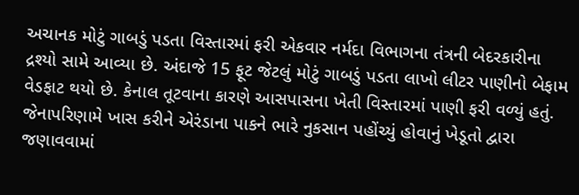અચાનક મોટું ગાબડું પડતા વિસ્તારમાં ફરી એકવાર નર્મદા વિભાગના તંત્રની બેદરકારીના દ્રશ્યો સામે આવ્યા છે. અંદાજે 15 ફૂટ જેટલું મોટું ગાબડું પડતા લાખો લીટર પાણીનો બેફામ વેડફાટ થયો છે. કેનાલ તૂટવાના કારણે આસપાસના ખેતી વિસ્તારમાં પાણી ફરી વળ્યું હતું. જેનાપરિણામે ખાસ કરીને એરંડાના પાકને ભારે નુકસાન પહોંચ્યું હોવાનું ખેડૂતો દ્વારા જણાવવામાં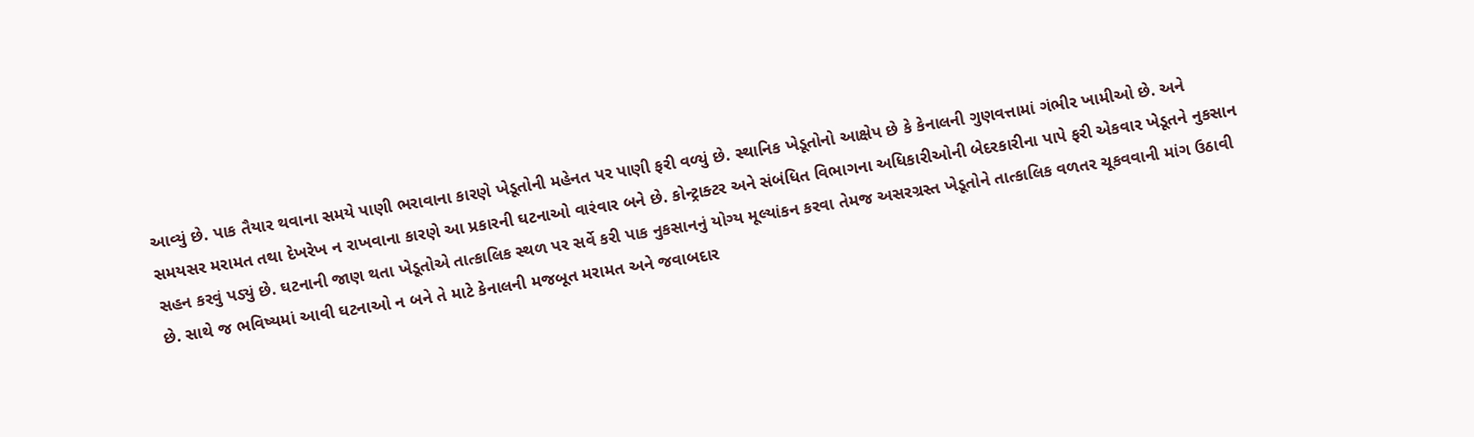આવ્યું છે. પાક તૈયાર થવાના સમયે પાણી ભરાવાના કારણે ખેડૂતોની મહેનત પર પાણી ફરી વળ્યું છે. સ્થાનિક ખેડૂતોનો આક્ષેપ છે કે કેનાલની ગુણવત્તામાં ગંભીર ખામીઓ છે. અને સમયસર મરામત તથા દેખરેખ ન રાખવાના કારણે આ પ્રકારની ઘટનાઓ વારંવાર બને છે. કોન્ટ્રાક્ટર અને સંબંધિત વિભાગના અધિકારીઓની બેદરકારીના પાપે ફરી એકવાર ખેડૂતને નુકસાન સહન કરવું પડ્યું છે. ઘટનાની જાણ થતા ખેડૂતોએ તાત્કાલિક સ્થળ પર સર્વે કરી પાક નુકસાનનું યોગ્ય મૂલ્યાંકન કરવા તેમજ અસરગ્રસ્ત ખેડૂતોને તાત્કાલિક વળતર ચૂકવવાની માંગ ઉઠાવી છે. સાથે જ ભવિષ્યમાં આવી ઘટનાઓ ન બને તે માટે કેનાલની મજબૂત મરામત અને જવાબદાર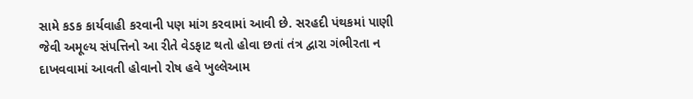સામે કડક કાર્યવાહી કરવાની પણ માંગ કરવામાં આવી છે. સરહદી પંથકમાં પાણી જેવી અમૂલ્ય સંપત્તિનો આ રીતે વેડફાટ થતો હોવા છતાં તંત્ર દ્વારા ગંભીરતા ન દાખવવામાં આવતી હોવાનો રોષ હવે ખુલ્લેઆમ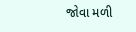જોવા મળી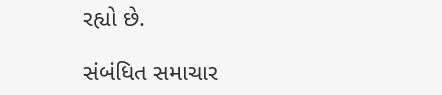રહ્યો છે.

સંબંધિત સમાચાર